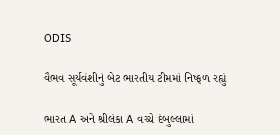ODIS

વૈભવ સૂર્યવંશીનું બેટ ભારતીય ટીમમાં નિષ્ફળ રહ્યું

ભારત A અને શ્રીલંકા A વચ્ચે દંબુલ્લામાં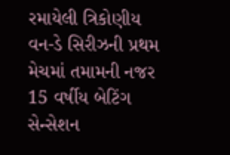રમાયેલી ત્રિકોણીય વન-ડે સિરીઝની પ્રથમ મેચમાં તમામની નજર 15 વર્ષીય બેટિંગ સેન્સેશન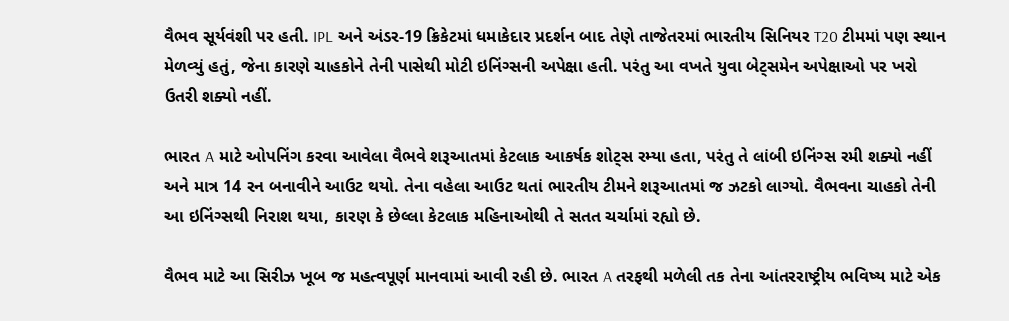વૈભવ સૂર્યવંશી પર હતી. IPL અને અંડર-19 ક્રિકેટમાં ધમાકેદાર પ્રદર્શન બાદ તેણે તાજેતરમાં ભારતીય સિનિયર T20 ટીમમાં પણ સ્થાન મેળવ્યું હતું, જેના કારણે ચાહકોને તેની પાસેથી મોટી ઇનિંગ્સની અપેક્ષા હતી. પરંતુ આ વખતે યુવા બેટ્સમેન અપેક્ષાઓ પર ખરો ઉતરી શક્યો નહીં.

ભારત A માટે ઓપનિંગ કરવા આવેલા વૈભવે શરૂઆતમાં કેટલાક આકર્ષક શોટ્સ રમ્યા હતા, પરંતુ તે લાંબી ઇનિંગ્સ રમી શક્યો નહીં અને માત્ર 14 રન બનાવીને આઉટ થયો. તેના વહેલા આઉટ થતાં ભારતીય ટીમને શરૂઆતમાં જ ઝટકો લાગ્યો. વૈભવના ચાહકો તેની આ ઇનિંગ્સથી નિરાશ થયા, કારણ કે છેલ્લા કેટલાક મહિનાઓથી તે સતત ચર્ચામાં રહ્યો છે.

વૈભવ માટે આ સિરીઝ ખૂબ જ મહત્વપૂર્ણ માનવામાં આવી રહી છે. ભારત A તરફથી મળેલી તક તેના આંતરરાષ્ટ્રીય ભવિષ્ય માટે એક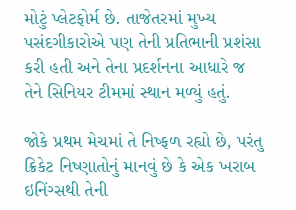મોટું પ્લેટફોર્મ છે. તાજેતરમાં મુખ્ય પસંદગીકારોએ પણ તેની પ્રતિભાની પ્રશંસા કરી હતી અને તેના પ્રદર્શનના આધારે જ તેને સિનિયર ટીમમાં સ્થાન મળ્યું હતું.

જોકે પ્રથમ મેચમાં તે નિષ્ફળ રહ્યો છે, પરંતુ ક્રિકેટ નિષ્ણાતોનું માનવું છે કે એક ખરાબ ઇનિંગ્સથી તેની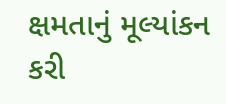ક્ષમતાનું મૂલ્યાંકન કરી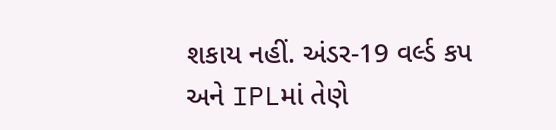શકાય નહીં. અંડર-19 વર્લ્ડ કપ અને IPLમાં તેણે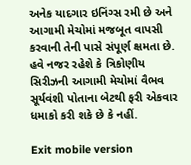અનેક યાદગાર ઇનિંગ્સ રમી છે અને આગામી મેચોમાં મજબૂત વાપસી કરવાની તેની પાસે સંપૂર્ણ ક્ષમતા છે. હવે નજર રહેશે કે ત્રિકોણીય સિરીઝની આગામી મેચોમાં વૈભવ સૂર્યવંશી પોતાના બેટથી ફરી એકવાર ધમાકો કરી શકે છે કે નહીં.

Exit mobile version